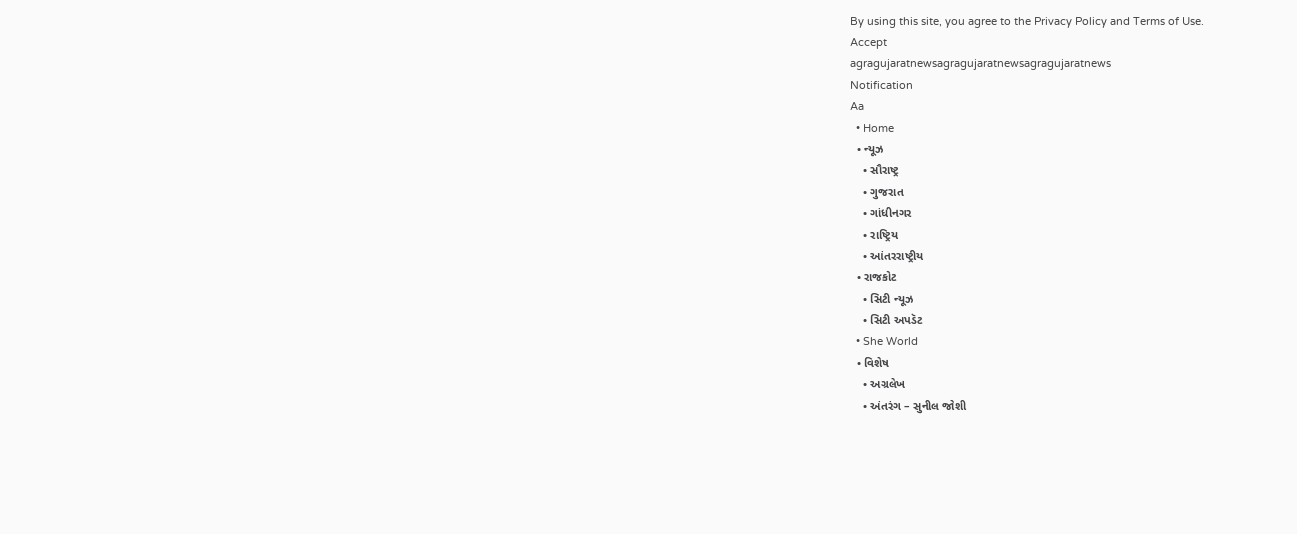By using this site, you agree to the Privacy Policy and Terms of Use.
Accept
agragujaratnewsagragujaratnewsagragujaratnews
Notification
Aa
  • Home
  • ન્યૂઝ
    • સૌરાષ્ટ્ર
    • ગુજરાત
    • ગાંધીનગર
    • રાષ્ટ્રિય
    • આંતરરાષ્ટ્રીય
  • રાજકોટ
    • સિટી ન્યૂઝ
    • સિટી અપડૅટ
  • She World
  • વિશેષ
    • અગ્રલેખ
    • અંતરંગ – સુનીલ જોશી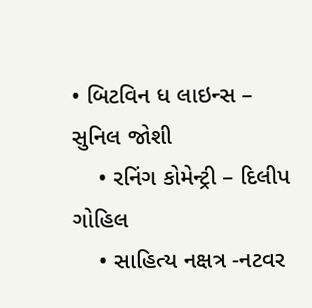• બિટવિન ધ લાઇન્સ – સુનિલ જોશી
    • રનિંગ કોમેન્ટ્રી – દિલીપ ગોહિલ
    • સાહિત્ય નક્ષત્ર -નટવર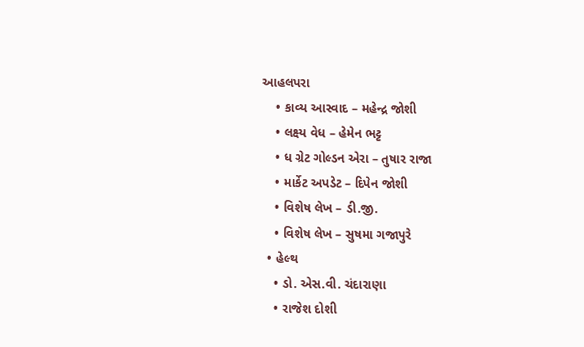આહલપરા
    • કાવ્ય આસ્વાદ – મહેન્દ્ર જોશી
    • લક્ષ્ય વેધ – હેમેન ભટ્ટ
    • ધ ગ્રેટ ગોલ્ડન એરા – તુષાર રાજા
    • માર્કેટ અપડેટ – દિપેન જોશી
    • વિશેષ લેખ – ડી.જી.
    • વિશેષ લેખ – સુષમા ગજાપુરે
  • હેલ્થ
    • ડો. એસ.વી. ચંદારાણા
    • રાજેશ દોશી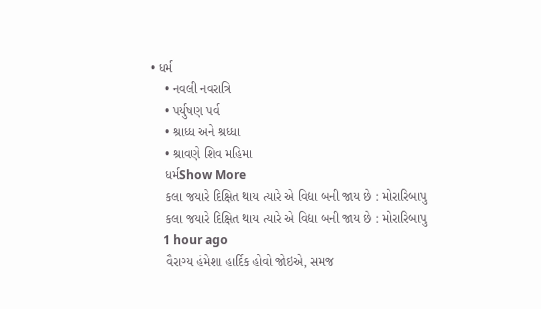• ધર્મ
    • નવલી નવરાત્રિ
    • પર્યુષણ પર્વ
    • શ્રાધ્ધ અને શ્રધ્ધા
    • શ્રાવણે શિવ મહિમા
    ધર્મShow More
    કલા જયારે દિક્ષિત થાય ત્યારે એ વિદ્યા બની જાય છે : મોરારિબાપુ
    કલા જયારે દિક્ષિત થાય ત્યારે એ વિદ્યા બની જાય છે : મોરારિબાપુ
    1 hour ago
    વૈરાગ્ય હંમેશા હાર્દિક હોવો જોઇએ, સમજ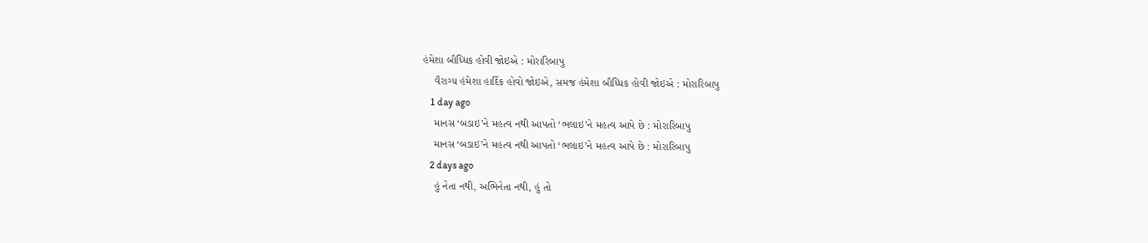હંમેશા બૌધ્ધિક હોવી જોઇએ : મોરારિબાપુ
    વૈરાગ્ય હંમેશા હાર્દિક હોવો જોઇએ, સમજ હંમેશા બૌધ્ધિક હોવી જોઇએ : મોરારિબાપુ
    1 day ago
    માનસ ‘બડાઇ’ને મહત્વ નથી આપતો ‘ભલાઇ’ને મહત્વ આપે છે : મોરારિબાપુ
    માનસ ‘બડાઇ’ને મહત્વ નથી આપતો ‘ભલાઇ’ને મહત્વ આપે છે : મોરારિબાપુ
    2 days ago
    હું નેતા નથી, અભિનેતા નથી, હું તો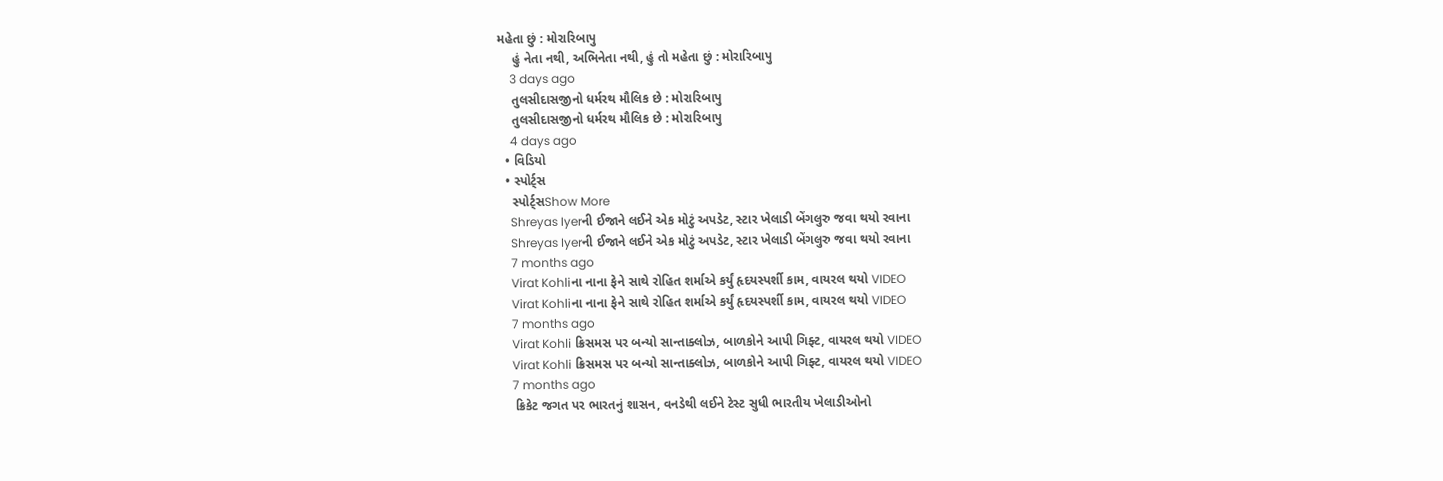મહેતા છું : મોરારિબાપુ
    હું નેતા નથી, અભિનેતા નથી, હું તો મહેતા છું : મોરારિબાપુ
    3 days ago
    તુલસીદાસજીનો ધર્મરથ મૌલિક છે : મોરારિબાપુ
    તુલસીદાસજીનો ધર્મરથ મૌલિક છે : મોરારિબાપુ
    4 days ago
  • વિડિયો
  • સ્પોર્ટ્સ
    સ્પોર્ટ્સShow More
    Shreyas Iyerની ઈજાને લઈને એક મોટું અપડેટ, સ્ટાર ખેલાડી બેંગલુરુ જવા થયો રવાના
    Shreyas Iyerની ઈજાને લઈને એક મોટું અપડેટ, સ્ટાર ખેલાડી બેંગલુરુ જવા થયો રવાના
    7 months ago
    Virat Kohliના નાના ફેને સાથે રોહિત શર્માએ કર્યું હૃદયસ્પર્શી કામ, વાયરલ થયો VIDEO
    Virat Kohliના નાના ફેને સાથે રોહિત શર્માએ કર્યું હૃદયસ્પર્શી કામ, વાયરલ થયો VIDEO
    7 months ago
    Virat Kohli ક્રિસમસ પર બન્યો સાન્તાક્લોઝ, બાળકોને આપી ગિફ્ટ, વાયરલ થયો VIDEO
    Virat Kohli ક્રિસમસ પર બન્યો સાન્તાક્લોઝ, બાળકોને આપી ગિફ્ટ, વાયરલ થયો VIDEO
    7 months ago
    ક્રિકેટ જગત પર ભારતનું શાસન, વનડેથી લઈને ટેસ્ટ સુધી ભારતીય ખેલાડીઓનો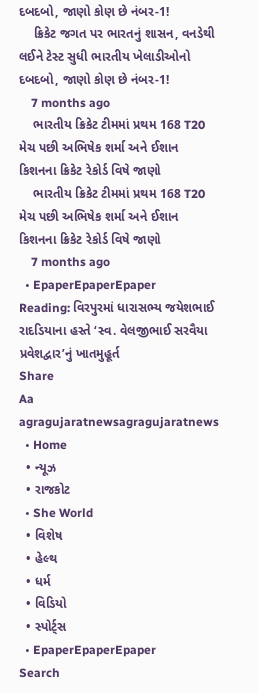દબદબો, જાણો કોણ છે નંબર-1!
    ક્રિકેટ જગત પર ભારતનું શાસન, વનડેથી લઈને ટેસ્ટ સુધી ભારતીય ખેલાડીઓનો દબદબો, જાણો કોણ છે નંબર-1!
    7 months ago
    ભારતીય ક્રિકેટ ટીમમાં પ્રથમ 168 T20 મેચ પછી અભિષેક શર્મા અને ઈશાન કિશનના ક્રિકેટ રેકોર્ડ વિષે જાણો
    ભારતીય ક્રિકેટ ટીમમાં પ્રથમ 168 T20 મેચ પછી અભિષેક શર્મા અને ઈશાન કિશનના ક્રિકેટ રેકોર્ડ વિષે જાણો
    7 months ago
  • EpaperEpaperEpaper
Reading: વિરપુરમાં ધારાસભ્ય જયેશભાઈ રાદડિયાના હસ્તે ‘સ્વ. વેલજીભાઈ સરવૈયા પ્રવેશદ્વાર’નું ખાતમુહૂર્ત
Share
Aa
agragujaratnewsagragujaratnews
  • Home
  • ન્યૂઝ
  • રાજકોટ
  • She World
  • વિશેષ
  • હેલ્થ
  • ધર્મ
  • વિડિયો
  • સ્પોર્ટ્સ
  • EpaperEpaperEpaper
Search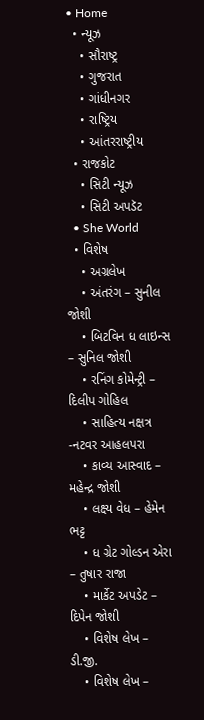• Home
  • ન્યૂઝ
    • સૌરાષ્ટ્ર
    • ગુજરાત
    • ગાંધીનગર
    • રાષ્ટ્રિય
    • આંતરરાષ્ટ્રીય
  • રાજકોટ
    • સિટી ન્યૂઝ
    • સિટી અપડૅટ
  • She World
  • વિશેષ
    • અગ્રલેખ
    • અંતરંગ – સુનીલ જોશી
    • બિટવિન ધ લાઇન્સ – સુનિલ જોશી
    • રનિંગ કોમેન્ટ્રી – દિલીપ ગોહિલ
    • સાહિત્ય નક્ષત્ર -નટવર આહલપરા
    • કાવ્ય આસ્વાદ – મહેન્દ્ર જોશી
    • લક્ષ્ય વેધ – હેમેન ભટ્ટ
    • ધ ગ્રેટ ગોલ્ડન એરા – તુષાર રાજા
    • માર્કેટ અપડેટ – દિપેન જોશી
    • વિશેષ લેખ – ડી.જી.
    • વિશેષ લેખ –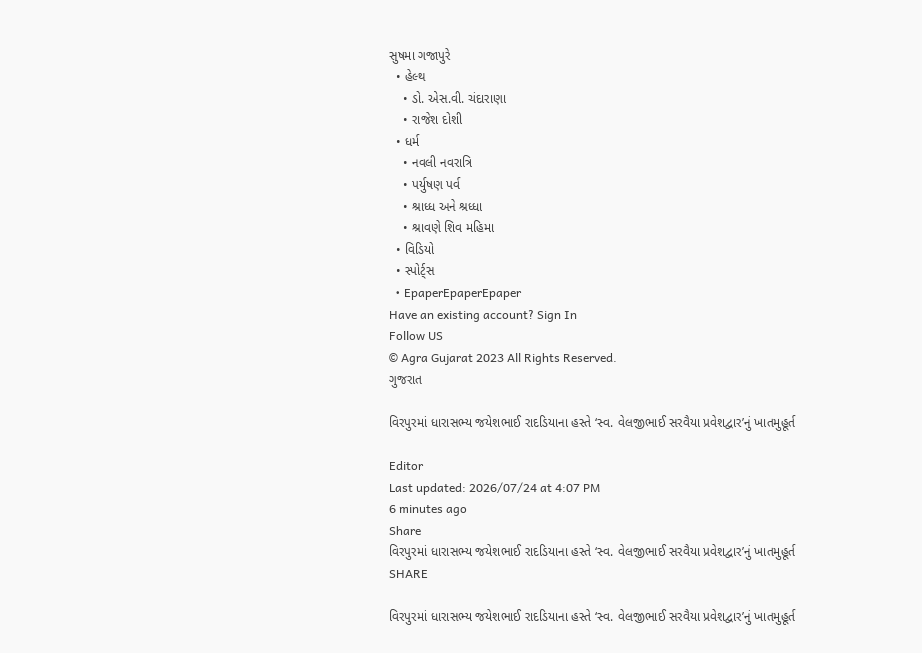સુષમા ગજાપુરે
  • હેલ્થ
    • ડો. એસ.વી. ચંદારાણા
    • રાજેશ દોશી
  • ધર્મ
    • નવલી નવરાત્રિ
    • પર્યુષણ પર્વ
    • શ્રાધ્ધ અને શ્રધ્ધા
    • શ્રાવણે શિવ મહિમા
  • વિડિયો
  • સ્પોર્ટ્સ
  • EpaperEpaperEpaper
Have an existing account? Sign In
Follow US
© Agra Gujarat 2023 All Rights Reserved.
ગુજરાત

વિરપુરમાં ધારાસભ્ય જયેશભાઈ રાદડિયાના હસ્તે ‘સ્વ. વેલજીભાઈ સરવૈયા પ્રવેશદ્વાર’નું ખાતમુહૂર્ત

Editor
Last updated: 2026/07/24 at 4:07 PM
6 minutes ago
Share
વિરપુરમાં ધારાસભ્ય જયેશભાઈ રાદડિયાના હસ્તે ‘સ્વ. વેલજીભાઈ સરવૈયા પ્રવેશદ્વાર’નું ખાતમુહૂર્ત
SHARE

વિરપુરમાં ધારાસભ્ય જયેશભાઈ રાદડિયાના હસ્તે ‘સ્વ. વેલજીભાઈ સરવૈયા પ્રવેશદ્વાર’નું ખાતમુહૂર્ત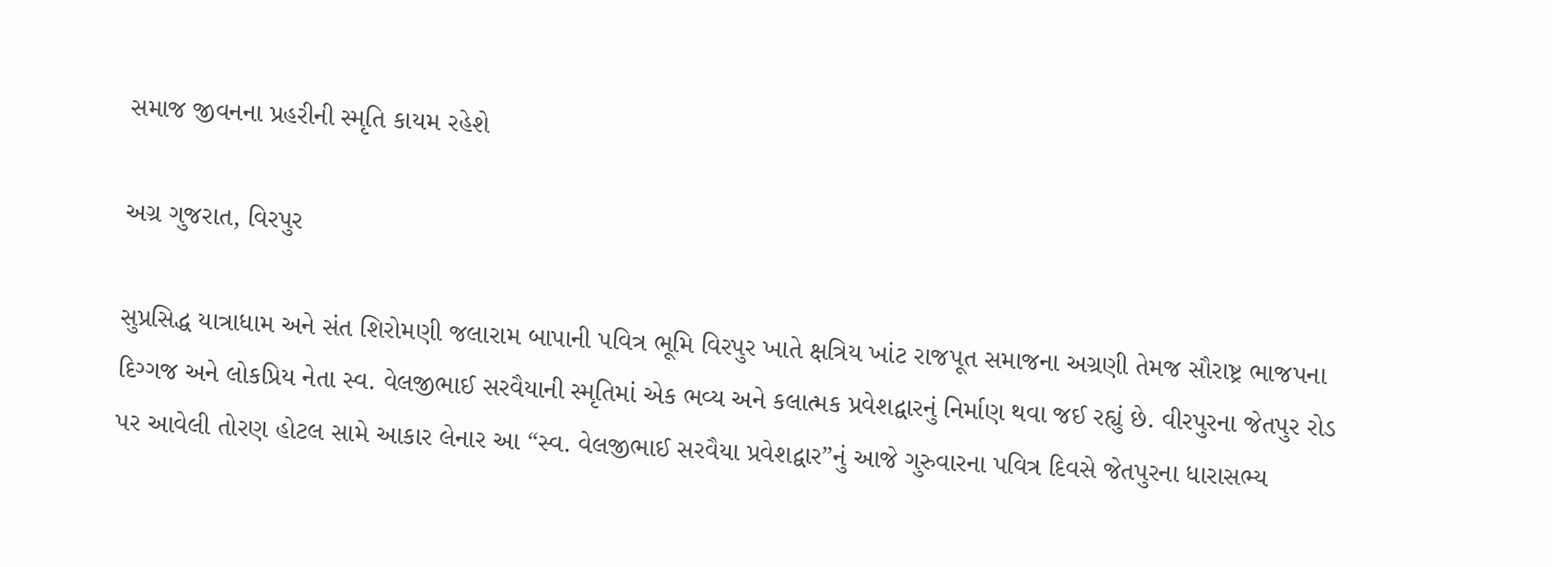સમાજ જીવનના પ્રહરીની સ્મૃતિ કાયમ રહેશે

અગ્ર ગુજરાત, વિરપુર

સુપ્રસિદ્ધ યાત્રાધામ અને સંત શિરોમણી જલારામ બાપાની પવિત્ર ભૂમિ વિરપુર ખાતે ક્ષત્રિય ખાંટ રાજપૂત સમાજના અગ્રણી તેમજ સૌરાષ્ટ્ર ભાજપના દિગ્ગજ અને લોકપ્રિય નેતા સ્વ. વેલજીભાઈ સરવૈયાની સ્મૃતિમાં એક ભવ્ય અને કલાત્મક પ્રવેશદ્વારનું નિર્માણ થવા જઈ રહ્યું છે. વીરપુરના જેતપુર રોડ પર આવેલી તોરણ હોટલ સામે આકાર લેનાર આ “સ્વ. વેલજીભાઈ સરવૈયા પ્રવેશદ્વાર”નું આજે ગુરુવારના પવિત્ર દિવસે જેતપુરના ધારાસભ્ય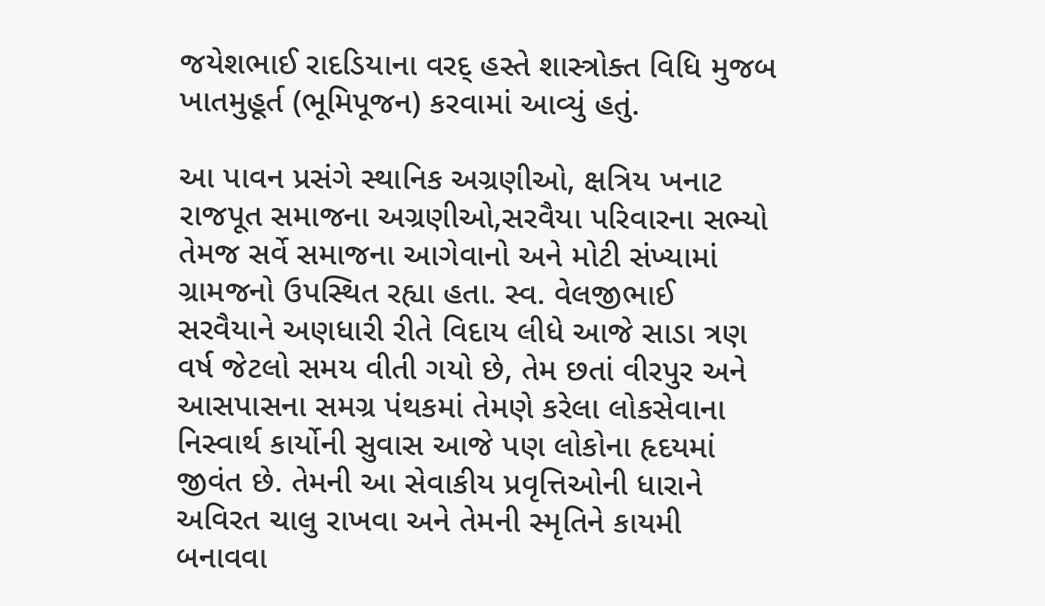જયેશભાઈ રાદડિયાના વરદ્ હસ્તે શાસ્ત્રોક્ત વિધિ મુજબ ખાતમુહૂર્ત (ભૂમિપૂજન) કરવામાં આવ્યું હતું.

આ પાવન પ્રસંગે સ્થાનિક અગ્રણીઓ, ક્ષત્રિય ખનાટ રાજપૂત સમાજના અગ્રણીઓ,સરવૈયા પરિવારના સભ્યો તેમજ સર્વે સમાજના આગેવાનો અને મોટી સંખ્યામાં ગ્રામજનો ઉપસ્થિત રહ્યા હતા. સ્વ. વેલજીભાઈ સરવૈયાને અણધારી રીતે વિદાય લીધે આજે સાડા ત્રણ વર્ષ જેટલો સમય વીતી ગયો છે, તેમ છતાં વીરપુર અને આસપાસના સમગ્ર પંથકમાં તેમણે કરેલા લોકસેવાના નિસ્વાર્થ કાર્યોની સુવાસ આજે પણ લોકોના હૃદયમાં જીવંત છે. તેમની આ સેવાકીય પ્રવૃત્તિઓની ધારાને અવિરત ચાલુ રાખવા અને તેમની સ્મૃતિને કાયમી બનાવવા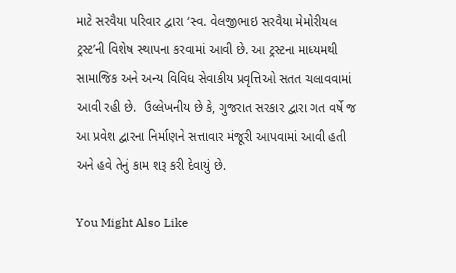માટે સરવૈયા પરિવાર દ્વારા ‘સ્વ. વેલજીભાઇ સરવૈયા મેમોરીયલ ટ્રસ્ટ’ની વિશેષ સ્થાપના કરવામાં આવી છે. આ ટ્રસ્ટના માધ્યમથી સામાજિક અને અન્ય વિવિધ સેવાકીય પ્રવૃત્તિઓ સતત ચલાવવામાં આવી રહી છે.  ઉલ્લેખનીય છે કે, ગુજરાત સરકાર દ્વારા ગત વર્ષે જ આ પ્રવેશ દ્વારના નિર્માણને સત્તાવાર મંજૂરી આપવામાં આવી હતી અને હવે તેનું કામ શરૂ કરી દેવાયું છે.

You Might Also Like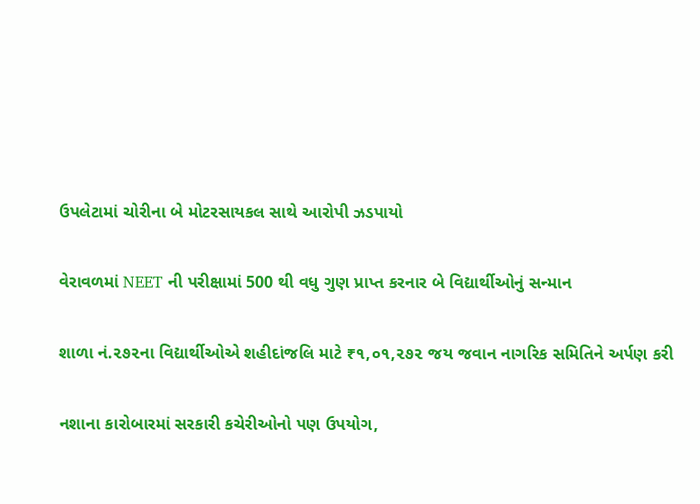ઉપલેટામાં ચોરીના બે મોટરસાયકલ સાથે આરોપી ઝડપાયો

વેરાવળમાં NEET ની પરીક્ષામાં 500 થી વધુ ગુણ પ્રાપ્ત કરનાર બે વિદ્યાર્થીઓનું સન્માન

શાળા નં.૨૭૨ના વિદ્યાર્થીઓએ શહીદાંજલિ માટે ₹૧,૦૧,૨૭૨ જય જવાન નાગરિક સમિતિને અર્પણ કરી

નશાના કારોબારમાં સરકારી કચેરીઓનો પણ ઉપયોગ,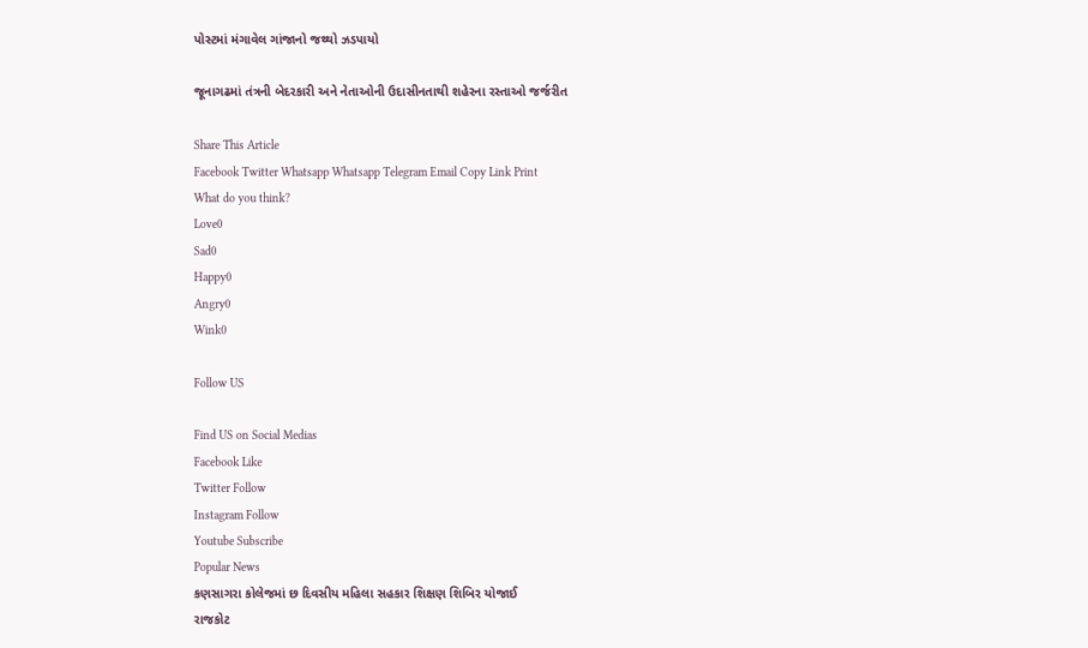પોસ્ટમાં મંગાવેલ ગાંજાનો જથ્થો ઝડપાયો

જૂનાગઢમાં તંત્રની બેદરકારી અને નેતાઓની ઉદાસીનતાથી શહેરના રસ્તાઓ જર્જરીત

Share This Article
Facebook Twitter Whatsapp Whatsapp Telegram Email Copy Link Print
What do you think?
Love0
Sad0
Happy0
Angry0
Wink0

Follow US

Find US on Social Medias
Facebook Like
Twitter Follow
Instagram Follow
Youtube Subscribe
Popular News
કણસાગરા કોલેજમાં છ દિવસીય મહિલા સહકાર શિક્ષણ શિબિર યોજાઈ
રાજકોટ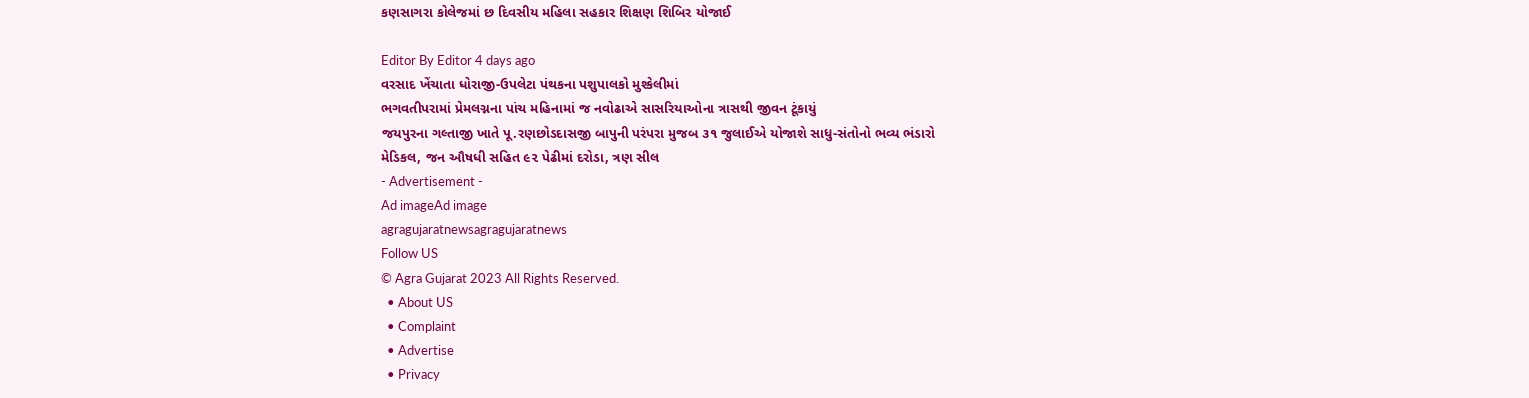કણસાગરા કોલેજમાં છ દિવસીય મહિલા સહકાર શિક્ષણ શિબિર યોજાઈ

Editor By Editor 4 days ago
વરસાદ ખેંચાતા ધોરાજી-ઉપલેટા પંથકના પશુપાલકો મુશ્કેલીમાં
ભગવતીપરામાં પ્રેમલગ્નના પાંચ મહિનામાં જ નવોઢાએ સાસરિયાઓના ત્રાસથી જીવન ટૂંકાયું
જયપુરના ગલ્તાજી ખાતે પૂ.રણછોડદાસજી બાપુની પરંપરા મુજબ ૩૧ જુલાઈએ યોજાશે સાધુ-સંતોનો ભવ્ય ભંડારો
મેડિકલ, જન ઔષધી સહિત ૯૨ પેઢીમાં દરોડા, ત્રણ સીલ
- Advertisement -
Ad imageAd image
agragujaratnewsagragujaratnews
Follow US
© Agra Gujarat 2023 All Rights Reserved.
  • About US
  • Complaint
  • Advertise
  • Privacy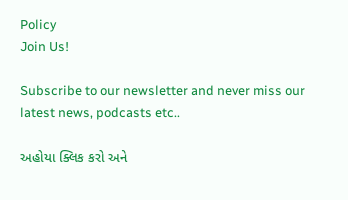Policy
Join Us!

Subscribe to our newsletter and never miss our latest news, podcasts etc..

અહોયા ક્લિક કરો અને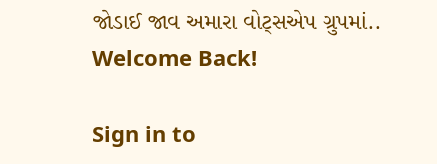જોડાઈ જાવ અમારા વોટ્સએપ ગ્રુપમાં..
Welcome Back!

Sign in to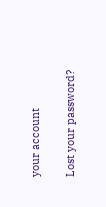your account

Lost your password?